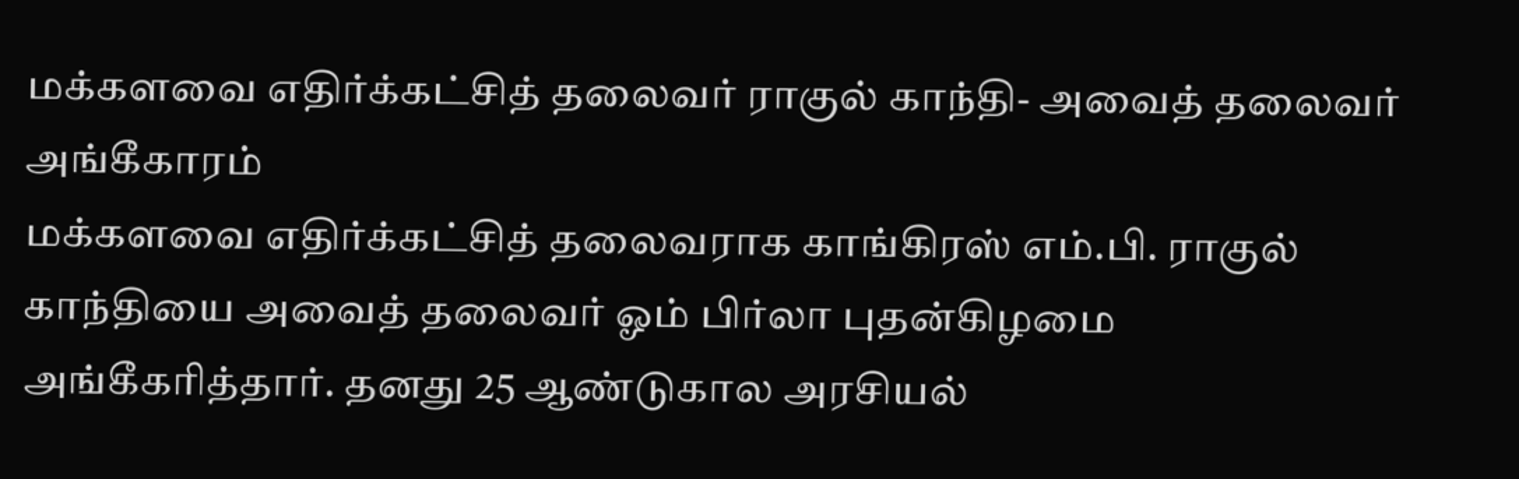மக்களவை எதிர்க்கட்சித் தலைவர் ராகுல் காந்தி- அவைத் தலைவர் அங்கீகாரம்
மக்களவை எதிர்க்கட்சித் தலைவராக காங்கிரஸ் எம்.பி. ராகுல் காந்தியை அவைத் தலைவர் ஓம் பிர்லா புதன்கிழமை அங்கீகரித்தார். தனது 25 ஆண்டுகால அரசியல்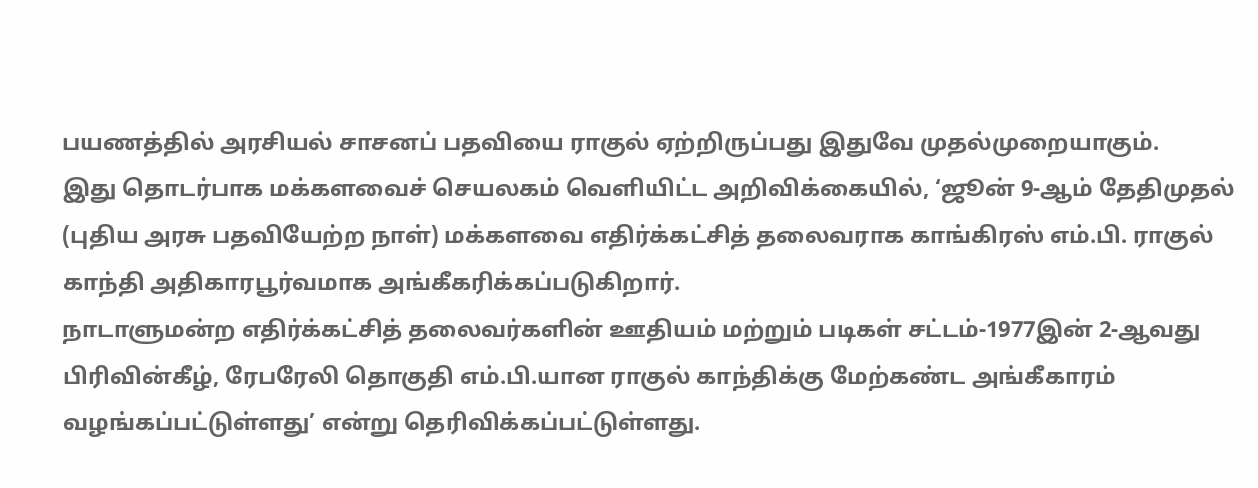பயணத்தில் அரசியல் சாசனப் பதவியை ராகுல் ஏற்றிருப்பது இதுவே முதல்முறையாகும்.
இது தொடர்பாக மக்களவைச் செயலகம் வெளியிட்ட அறிவிக்கையில், ‘ஜூன் 9-ஆம் தேதிமுதல் (புதிய அரசு பதவியேற்ற நாள்) மக்களவை எதிர்க்கட்சித் தலைவராக காங்கிரஸ் எம்.பி. ராகுல் காந்தி அதிகாரபூர்வமாக அங்கீகரிக்கப்படுகிறார்.
நாடாளுமன்ற எதிர்க்கட்சித் தலைவர்களின் ஊதியம் மற்றும் படிகள் சட்டம்-1977இன் 2-ஆவது பிரிவின்கீழ், ரேபரேலி தொகுதி எம்.பி.யான ராகுல் காந்திக்கு மேற்கண்ட அங்கீகாரம் வழங்கப்பட்டுள்ளது’ என்று தெரிவிக்கப்பட்டுள்ளது.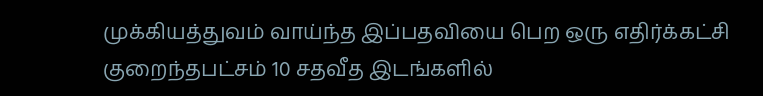முக்கியத்துவம் வாய்ந்த இப்பதவியை பெற ஒரு எதிர்க்கட்சி குறைந்தபட்சம் 10 சதவீத இடங்களில்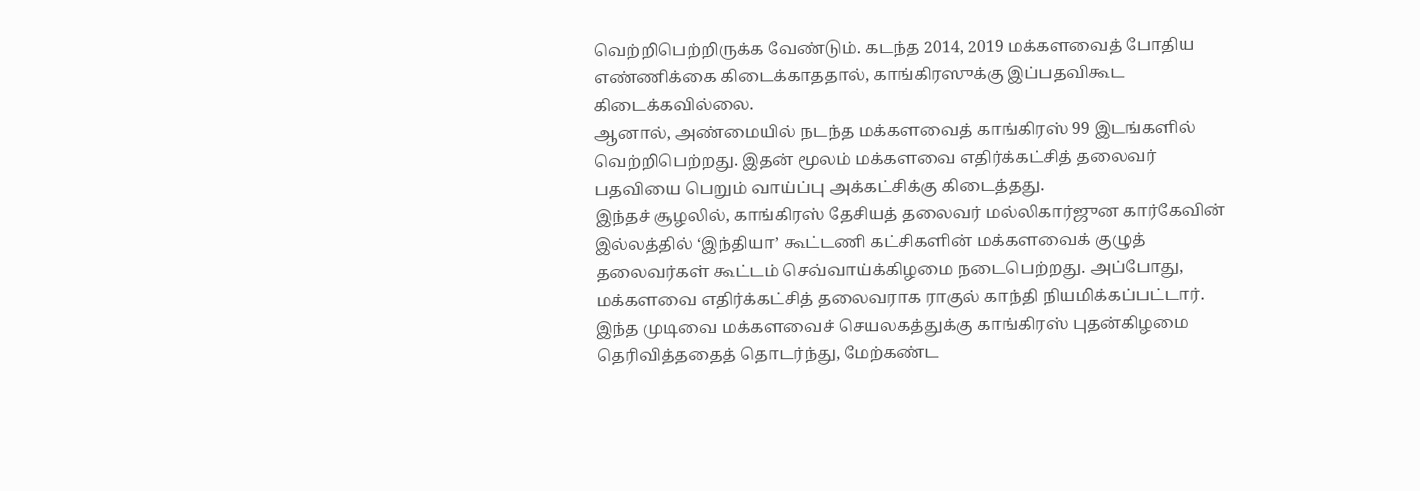வெற்றிபெற்றிருக்க வேண்டும். கடந்த 2014, 2019 மக்களவைத் போதிய எண்ணிக்கை கிடைக்காததால், காங்கிரஸுக்கு இப்பதவிகூட கிடைக்கவில்லை.
ஆனால், அண்மையில் நடந்த மக்களவைத் காங்கிரஸ் 99 இடங்களில் வெற்றிபெற்றது. இதன் மூலம் மக்களவை எதிர்க்கட்சித் தலைவர் பதவியை பெறும் வாய்ப்பு அக்கட்சிக்கு கிடைத்தது.
இந்தச் சூழலில், காங்கிரஸ் தேசியத் தலைவர் மல்லிகார்ஜுன கார்கேவின் இல்லத்தில் ‘இந்தியா’ கூட்டணி கட்சிகளின் மக்களவைக் குழுத் தலைவர்கள் கூட்டம் செவ்வாய்க்கிழமை நடைபெற்றது. அப்போது, மக்களவை எதிர்க்கட்சித் தலைவராக ராகுல் காந்தி நியமிக்கப்பட்டார்.
இந்த முடிவை மக்களவைச் செயலகத்துக்கு காங்கிரஸ் புதன்கிழமை தெரிவித்ததைத் தொடர்ந்து, மேற்கண்ட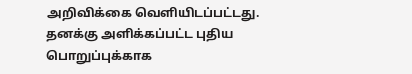அறிவிக்கை வெளியிடப்பட்டது.
தனக்கு அளிக்கப்பட்ட புதிய பொறுப்புக்காக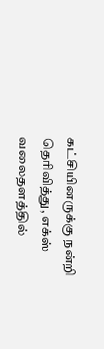கட்சியினருக்கு நன்றி தெரிவித்து, எக்ஸ் வலைதளத்தில்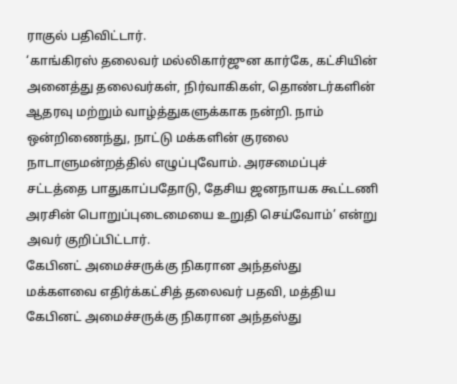ராகுல் பதிவிட்டார்.
‘காங்கிரஸ் தலைவர் மல்லிகார்ஜுன கார்கே, கட்சியின் அனைத்து தலைவர்கள், நிர்வாகிகள், தொண்டர்களின் ஆதரவு மற்றும் வாழ்த்துகளுக்காக நன்றி. நாம் ஒன்றிணைந்து, நாட்டு மக்களின் குரலை நாடாளுமன்றத்தில் எழுப்புவோம். அரசமைப்புச் சட்டத்தை பாதுகாப்பதோடு, தேசிய ஜனநாயக கூட்டணி அரசின் பொறுப்புடைமையை உறுதி செய்வோம்’ என்று அவர் குறிப்பிட்டார்.
கேபினட் அமைச்சருக்கு நிகரான அந்தஸ்து
மக்களவை எதிர்க்கட்சித் தலைவர் பதவி, மத்திய கேபினட் அமைச்சருக்கு நிகரான அந்தஸ்து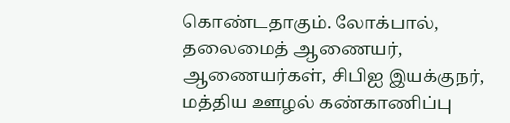கொண்டதாகும். லோக்பால், தலைமைத் ஆணையர், ஆணையர்கள், சிபிஐ இயக்குநர், மத்திய ஊழல் கண்காணிப்பு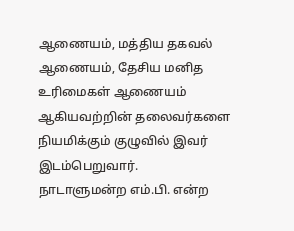ஆணையம், மத்திய தகவல் ஆணையம், தேசிய மனித உரிமைகள் ஆணையம் ஆகியவற்றின் தலைவர்களை நியமிக்கும் குழுவில் இவர் இடம்பெறுவார்.
நாடாளுமன்ற எம்.பி. என்ற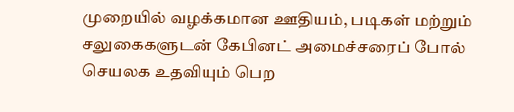முறையில் வழக்கமான ஊதியம், படிகள் மற்றும் சலுகைகளுடன் கேபினட் அமைச்சரைப் போல் செயலக உதவியும் பெற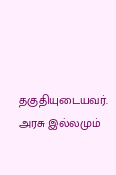தகுதியுடையவர். அரசு இல்லமும்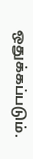ஒதுக்கப்படும்.